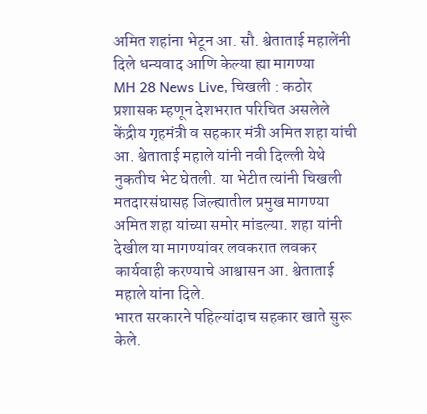अमित शहांना भेटून आ. सौ. श्वेताताई महालेंनी दिले धन्यवाद आणि केल्या ह्या मागण्या
MH 28 News Live, चिखली : कठोर प्रशासक म्हणून देशभरात परिचित असलेले केंद्रीय गृहमंत्री व सहकार मंत्री अमित शहा यांची आ. श्वेताताई महाले यांनी नवी दिल्ली येथे नुकतीच भेट घेतली. या भेटीत त्यांनी चिखली मतदारसंघासह जिल्ह्यातील प्रमुख मागण्या अमित शहा यांच्या समोर मांडल्या. शहा यांनी देखील या मागण्यांवर लवकरात लवकर कार्यवाही करण्याचे आश्वासन आ. श्वेताताई महाले यांना दिले.
भारत सरकारने पहिल्यांदाच सहकार खाते सुरू केले.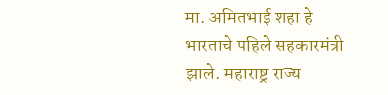मा. अमितभाई शहा हे भारताचे पहिले सहकारमंत्री झाले. महाराष्ट्र राज्य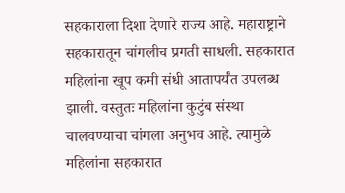सहकाराला दिशा देणारे राज्य आहे. महाराष्ट्राने सहकारातून चांगलीच प्रगती साधली. सहकारात महिलांना खूप कमी संधी आतापर्यंत उपलब्ध झाली. वस्तुतः महिलांना कुटुंब संस्था चालवण्याचा चांगला अनुभव आहे. त्यामुळे महिलांना सहकारात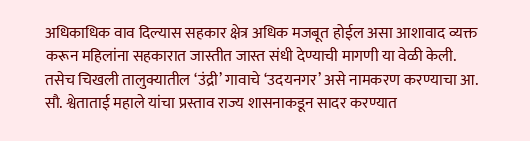अधिकाधिक वाव दिल्यास सहकार क्षेत्र अधिक मजबूत होईल असा आशावाद व्यक्त करून महिलांना सहकारात जास्तीत जास्त संधी देण्याची मागणी या वेळी केली.
तसेच चिखली तालुक्यातील ‘उंद्री’ गावाचे ‘उदयनगर’ असे नामकरण करण्याचा आ. सौ. श्वेताताई महाले यांचा प्रस्ताव राज्य शासनाकडून सादर करण्यात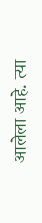आलेला आहे. त्या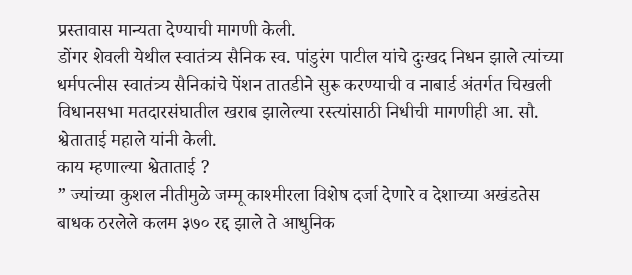प्रस्तावास मान्यता देण्याची मागणी केली.
डोंगर शेवली येथील स्वातंत्र्य सैनिक स्व. पांडुरंग पाटील यांचे दुःखद निधन झाले त्यांच्या धर्मपत्नीस स्वातंत्र्य सैनिकांचे पेंशन तातडीने सुरू करण्याची व नाबार्ड अंतर्गत चिखली विधानसभा मतदारसंघातील खराब झालेल्या रस्त्यांसाठी निधीची मागणीही आ. सौ. श्वेताताई महाले यांनी केली.
काय म्हणाल्या श्वेताताई ?
” ज्यांच्या कुशल नीतीमुळे जम्मू काश्मीरला विशेष दर्जा देणारे व देशाच्या अखंडतेस बाधक ठरलेले कलम ३७० रद्द झाले ते आधुनिक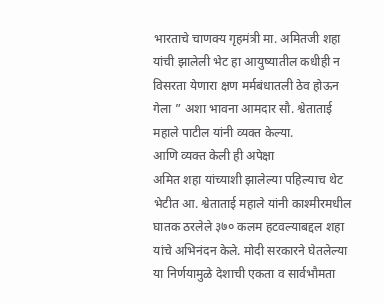भारताचे चाणक्य गृहमंत्री मा. अमितजी शहा यांची झालेली भेट हा आयुष्यातील कधीही न विसरता येणारा क्षण मर्मबंधातली ठेव होऊन गेला ” अशा भावना आमदार सौ. श्वेताताई महाले पाटील यांनी व्यक्त केल्या.
आणि व्यक्त केली ही अपेक्षा
अमित शहा यांच्याशी झालेल्या पहिल्याच थेट भेटीत आ. श्वेताताई महाले यांनी काश्मीरमधील घातक ठरलेले ३७० कलम हटवल्याबद्दल शहा यांचे अभिनंदन केले. मोदी सरकारने घेतलेल्या या निर्णयामुळे देशाची एकता व सार्वभौमता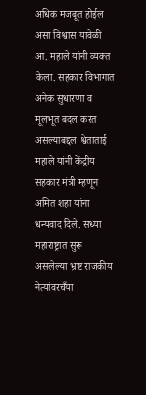अधिक मजबूत होईल असा विश्वास यावेळी आ. महाले यांनी व्यक्त केला. सहकार विभागात अनेक सुधारणा व मूलभूत बदल करत असल्याबद्दल श्वेताताई महाले यांनी केंद्रीय सहकार मंत्री म्हणून अमित शहा यांना धन्यवाद दिले. सध्या महाराष्ट्रात सुरू असलेल्या भ्रष्ट राजकीय नेत्यांवरचँया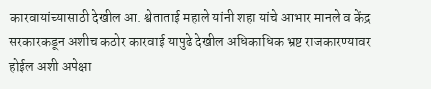कारवायांच्यासाठी देखील आ. श्वेताताई महाले यांनी शहा यांचे आभार मानले व केंद्र सरकारकडून अशीच कठोर कारवाई यापुढे देखील अधिकाधिक भ्रष्ट राजकारण्यावर होईल अशी अपेक्षा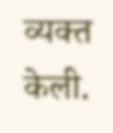व्यक्त केली.